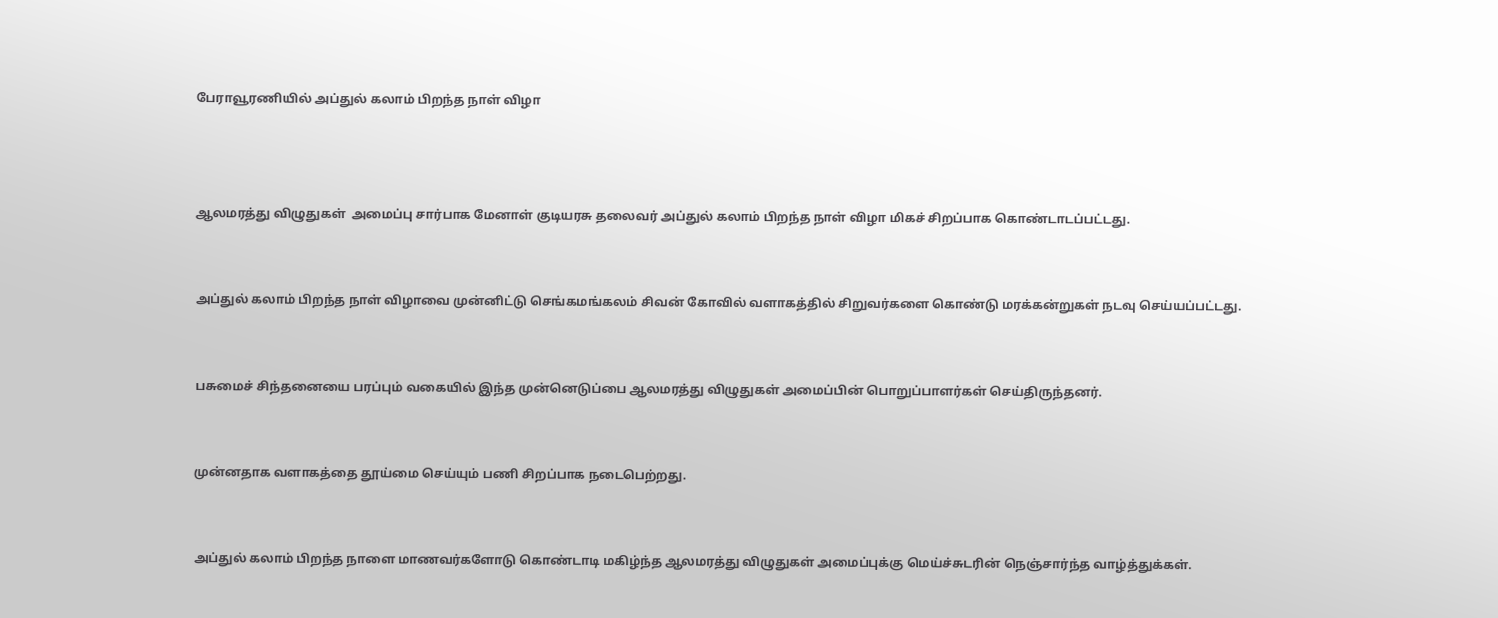பேராவூரணியில் அப்துல் கலாம் பிறந்த நாள் விழா



ஆலமரத்து விழுதுகள்  அமைப்பு சார்பாக மேனாள் குடியரசு தலைவர் அப்துல் கலாம் பிறந்த நாள் விழா மிகச் சிறப்பாக கொண்டாடப்பட்டது.


அப்துல் கலாம் பிறந்த நாள் விழாவை முன்னிட்டு செங்கமங்கலம் சிவன் கோவில் வளாகத்தில் சிறுவர்களை கொண்டு மரக்கன்றுகள் நடவு செய்யப்பட்டது.


பசுமைச் சிந்தனையை பரப்பும் வகையில் இந்த முன்னெடுப்பை ஆலமரத்து விழுதுகள் அமைப்பின் பொறுப்பாளர்கள் செய்திருந்தனர்.


முன்னதாக வளாகத்தை தூய்மை செய்யும் பணி சிறப்பாக நடைபெற்றது.


அப்துல் கலாம் பிறந்த நாளை மாணவர்களோடு கொண்டாடி மகிழ்ந்த ஆலமரத்து விழுதுகள் அமைப்புக்கு மெய்ச்சுடரின் நெஞ்சார்ந்த வாழ்த்துக்கள்.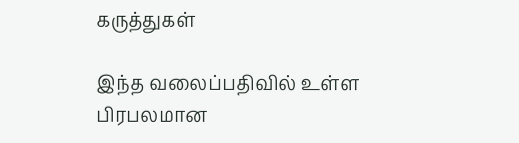கருத்துகள்

இந்த வலைப்பதிவில் உள்ள பிரபலமான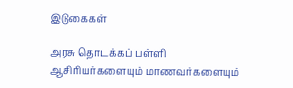இடுகைகள்

அரசு தொடக்கப் பள்ளி ஆசிரியர்களையும் மாணவர்களையும்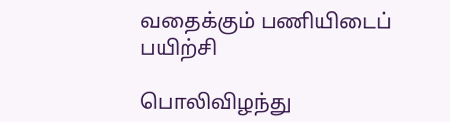வதைக்கும் பணியிடைப் பயிற்சி

பொலிவிழந்து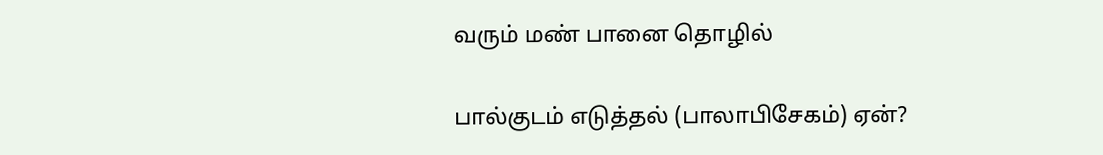வரும் மண் பானை தொழில்

பால்குடம் எடுத்தல் (பாலாபிசேகம்) ஏன்?